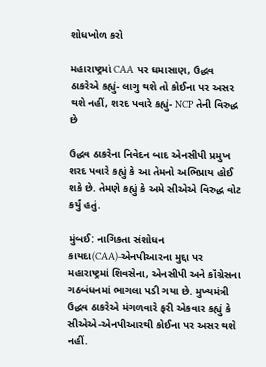શોધખોળ કરો

મહારાષ્ટ્રમાં CAA પર ઘમાસાણ, ઉદ્ધવ ઠાકરેએ કહ્યું- લાગુ થશે તો કોઈના પર અસર થશે નહીં, શરદ પવારે કહ્યું- NCP તેની વિરુદ્ધ છે

ઉદ્ધવ ઠાકરેના નિવેદન બાદ એનસીપી પ્રમુખ શરદ પવારે કહ્યું કે આ તેમનો અભિપ્રાય હોઈ શકે છે. તેમણે કહ્યું કે અમે સીએએ વિરુદ્ધ વોટ કર્યું હતું.

મુંબઈ: નાગિકતા સંશોધન કાયદા(CAA)-એનપીઆરના મુદ્દા પર મહારાષ્ટ્રમાં શિવસેના, એનસીપી અને કૉંગ્રેસના ગઠબંધનમાં ભાગલા પડી ગયા છે. મુખ્યમંત્રી ઉદ્ધવ ઠાકરેએ મંગળવારે ફરી એકવાર કહ્યું કે સીએએ-એનપીઆરથી કોઈના પર અસર થશે નહીં.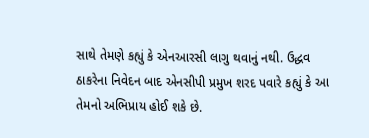સાથે તેમણે કહ્યું કે એનઆરસી લાગુ થવાનું નથી. ઉદ્ધવ ઠાકરેના નિવેદન બાદ એનસીપી પ્રમુખ શરદ પવારે કહ્યું કે આ તેમનો અભિપ્રાય હોઈ શકે છે.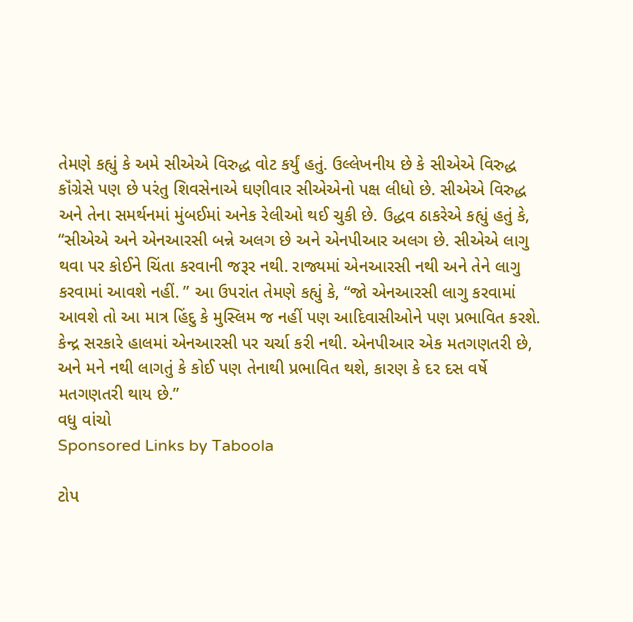તેમણે કહ્યું કે અમે સીએએ વિરુદ્ધ વોટ કર્યું હતું. ઉલ્લેખનીય છે કે સીએએ વિરુદ્ધ કૉંગ્રેસે પણ છે પરંતુ શિવસેનાએ ઘણીવાર સીએએનો પક્ષ લીધો છે. સીએએ વિરુદ્ધ અને તેના સમર્થનમાં મુંબઈમાં અનેક રેલીઓ થઈ ચુકી છે. ઉદ્ધવ ઠાકરેએ કહ્યું હતું કે, “સીએએ અને એનઆરસી બન્ને અલગ છે અને એનપીઆર અલગ છે. સીએએ લાગુ થવા પર કોઈને ચિંતા કરવાની જરૂર નથી. રાજ્યમાં એનઆરસી નથી અને તેને લાગુ કરવામાં આવશે નહીં. ” આ ઉપરાંત તેમણે કહ્યું કે, “જો એનઆરસી લાગુ કરવામાં આવશે તો આ માત્ર હિંદુ કે મુસ્લિમ જ નહીં પણ આદિવાસીઓને પણ પ્રભાવિત કરશે. કેન્દ્ર સરકારે હાલમાં એનઆરસી પર ચર્ચા કરી નથી. એનપીઆર એક મતગણતરી છે, અને મને નથી લાગતું કે કોઈ પણ તેનાથી પ્રભાવિત થશે, કારણ કે દર દસ વર્ષે મતગણતરી થાય છે.”
વધુ વાંચો
Sponsored Links by Taboola

ટોપ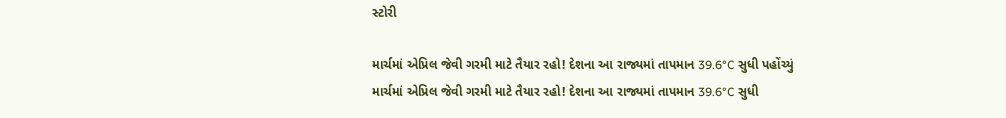સ્ટોરી

માર્ચમાં એપ્રિલ જેવી ગરમી માટે તૈયાર રહો! દેશના આ રાજ્યમાં તાપમાન 39.6°C સુધી પહોંચ્યું
માર્ચમાં એપ્રિલ જેવી ગરમી માટે તૈયાર રહો! દેશના આ રાજ્યમાં તાપમાન 39.6°C સુધી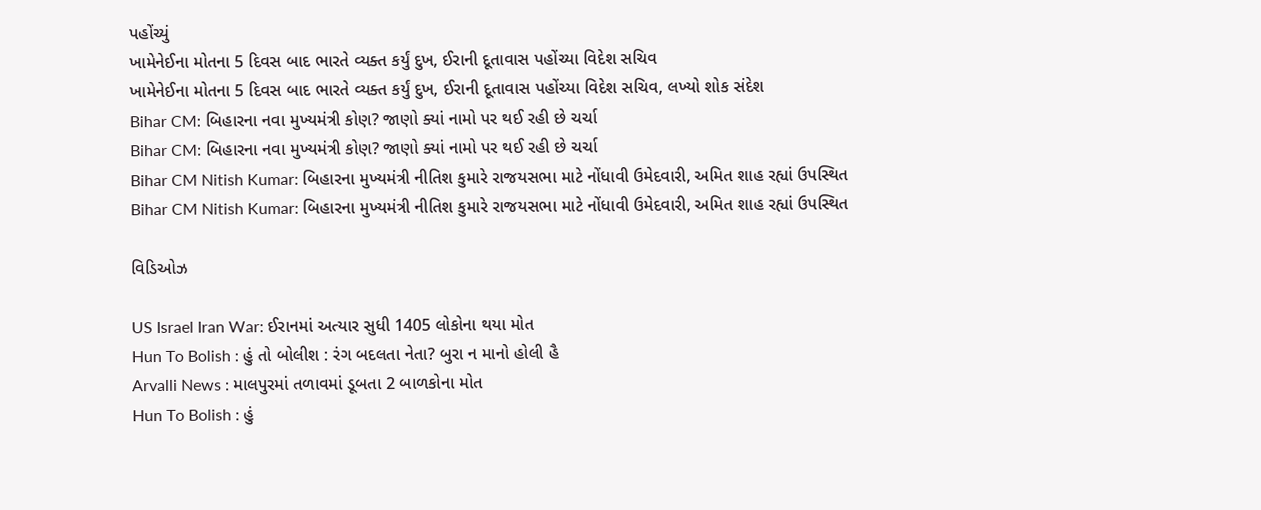પહોંચ્યું
ખામેનેઈના મોતના 5 દિવસ બાદ ભારતે વ્યક્ત કર્યું દુખ, ઈરાની દૂતાવાસ પહોંચ્યા વિદેશ સચિવ
ખામેનેઈના મોતના 5 દિવસ બાદ ભારતે વ્યક્ત કર્યું દુખ, ઈરાની દૂતાવાસ પહોંચ્યા વિદેશ સચિવ, લખ્યો શોક સંદેશ
Bihar CM: બિહારના નવા મુખ્યમંત્રી કોણ? જાણો ક્યાં નામો પર થઈ રહી છે ચર્ચા
Bihar CM: બિહારના નવા મુખ્યમંત્રી કોણ? જાણો ક્યાં નામો પર થઈ રહી છે ચર્ચા
Bihar CM Nitish Kumar: બિહારના મુખ્યમંત્રી નીતિશ કુમારે રાજયસભા માટે નોંધાવી ઉમેદવારી, અમિત શાહ રહ્યાં ઉપસ્થિત
Bihar CM Nitish Kumar: બિહારના મુખ્યમંત્રી નીતિશ કુમારે રાજયસભા માટે નોંધાવી ઉમેદવારી, અમિત શાહ રહ્યાં ઉપસ્થિત

વિડિઓઝ

US Israel Iran War: ઈરાનમાં અત્યાર સુધી 1405 લોકોના થયા મોત
Hun To Bolish : હું તો બોલીશ : રંગ બદલતા નેતા? બુરા ન માનો હોલી હૈ
Arvalli News : માલપુરમાં તળાવમાં ડૂબતા 2 બાળકોના મોત
Hun To Bolish : હું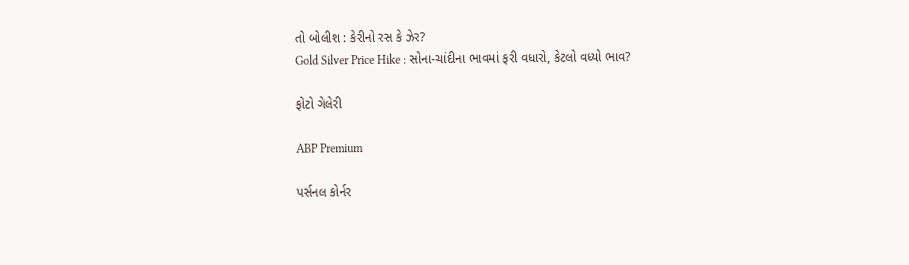તો બોલીશ : કેરીનો રસ કે ઝેર?
Gold Silver Price Hike : સોના-ચાંદીના ભાવમાં ફરી વધારો, કેટલો વધ્યો ભાવ?

ફોટો ગેલેરી

ABP Premium

પર્સનલ કોર્નર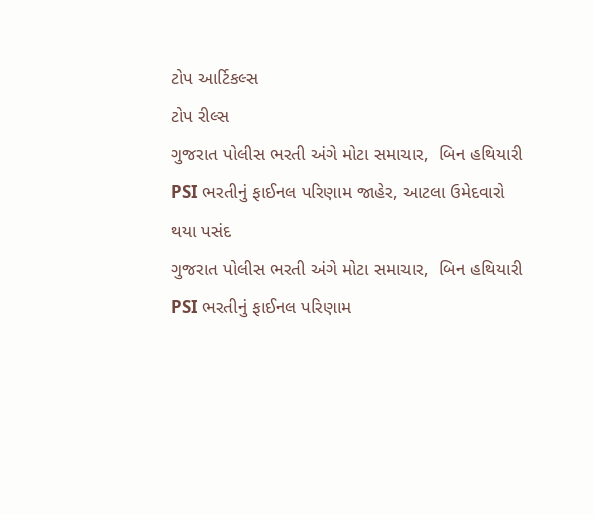ટોપ આર્ટિકલ્સ
ટોપ રીલ્સ
ગુજરાત પોલીસ ભરતી અંગે મોટા સમાચાર,  બિન હથિયારી PSI ભરતીનું ફાઈનલ પરિણામ જાહેર, આટલા ઉમેદવારો થયા પસંદ
ગુજરાત પોલીસ ભરતી અંગે મોટા સમાચાર,  બિન હથિયારી PSI ભરતીનું ફાઈનલ પરિણામ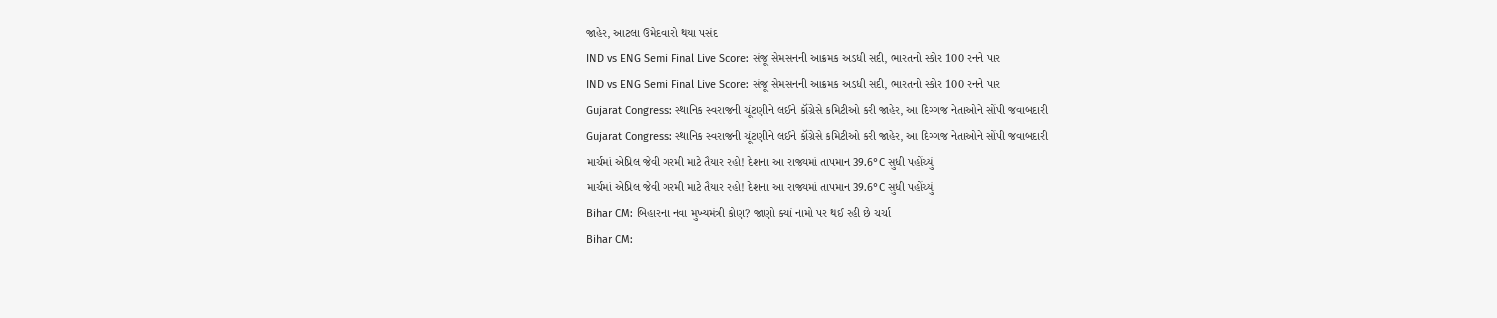જાહેર, આટલા ઉમેદવારો થયા પસંદ
IND vs ENG Semi Final Live Score: સંજૂ સેમસનની આક્રમક અડધી સદી, ભારતનો સ્કોર 100 રનને પાર
IND vs ENG Semi Final Live Score: સંજૂ સેમસનની આક્રમક અડધી સદી, ભારતનો સ્કોર 100 રનને પાર
Gujarat Congress: સ્થાનિક સ્વરાજની ચૂંટણીને લઈને કૉંગ્રેસે કમિટીઓ કરી જાહેર, આ દિગ્ગજ નેતાઓને સોંપી જવાબદારી
Gujarat Congress: સ્થાનિક સ્વરાજની ચૂંટણીને લઈને કૉંગ્રેસે કમિટીઓ કરી જાહેર, આ દિગ્ગજ નેતાઓને સોંપી જવાબદારી
માર્ચમાં એપ્રિલ જેવી ગરમી માટે તૈયાર રહો! દેશના આ રાજ્યમાં તાપમાન 39.6°C સુધી પહોંચ્યું
માર્ચમાં એપ્રિલ જેવી ગરમી માટે તૈયાર રહો! દેશના આ રાજ્યમાં તાપમાન 39.6°C સુધી પહોંચ્યું
Bihar CM: બિહારના નવા મુખ્યમંત્રી કોણ? જાણો ક્યાં નામો પર થઈ રહી છે ચર્ચા
Bihar CM: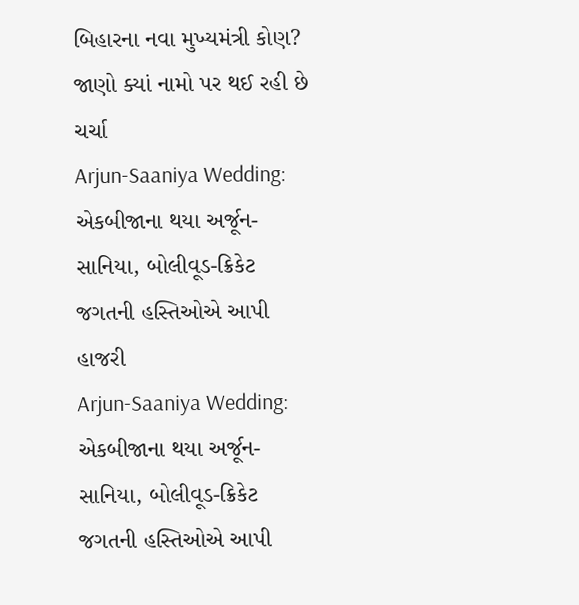બિહારના નવા મુખ્યમંત્રી કોણ? જાણો ક્યાં નામો પર થઈ રહી છે ચર્ચા
Arjun-Saaniya Wedding: એકબીજાના થયા અર્જૂન-સાનિયા, બોલીવૂડ-ક્રિકેટ જગતની હસ્તિઓએ આપી હાજરી
Arjun-Saaniya Wedding: એકબીજાના થયા અર્જૂન-સાનિયા, બોલીવૂડ-ક્રિકેટ જગતની હસ્તિઓએ આપી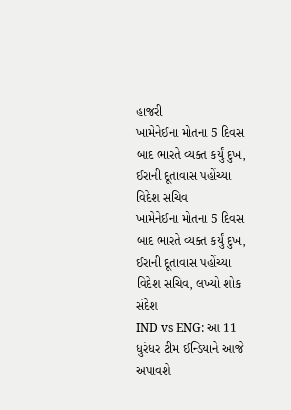હાજરી
ખામેનેઈના મોતના 5 દિવસ બાદ ભારતે વ્યક્ત કર્યું દુખ, ઈરાની દૂતાવાસ પહોંચ્યા વિદેશ સચિવ
ખામેનેઈના મોતના 5 દિવસ બાદ ભારતે વ્યક્ત કર્યું દુખ, ઈરાની દૂતાવાસ પહોંચ્યા વિદેશ સચિવ, લખ્યો શોક સંદેશ
IND vs ENG: આ 11 ધુરંધર ટીમ ઈન્ડિયાને આજે અપાવશે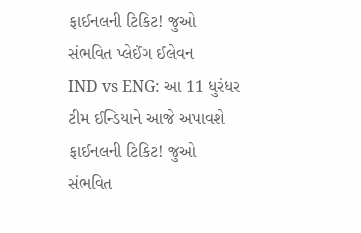ફાઈનલની ટિકિટ! જુઓ સંભવિત પ્લેઈંગ ઈલેવન
IND vs ENG: આ 11 ધુરંધર ટીમ ઈન્ડિયાને આજે અપાવશે ફાઈનલની ટિકિટ! જુઓ સંભવિત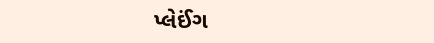પ્લેઈંગ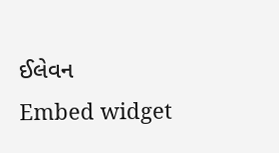ઈલેવન
Embed widget